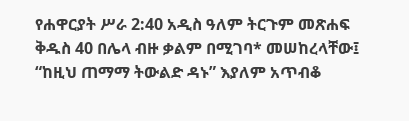የሐዋርያት ሥራ 2:40 አዲስ ዓለም ትርጉም መጽሐፍ ቅዱስ 40 በሌላ ብዙ ቃልም በሚገባ* መሠከረላቸው፤ “ከዚህ ጠማማ ትውልድ ዳኑ” እያለም አጥብቆ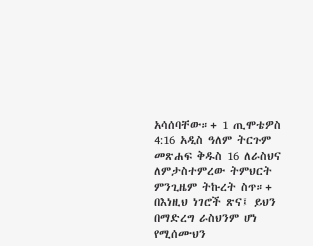አሳሰባቸው።+ 1 ጢሞቴዎስ 4:16 አዲስ ዓለም ትርጉም መጽሐፍ ቅዱስ 16 ለራስህና ለምታስተምረው ትምህርት ምንጊዜም ትኩረት ስጥ።+ በእነዚህ ነገሮች ጽና፤ ይህን በማድረግ ራስህንም ሆነ የሚሰሙህን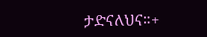ታድናለህና።+